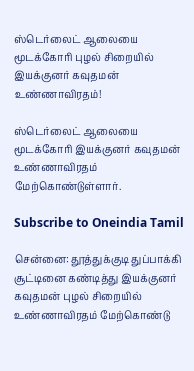ஸ்டெர்லைட் ஆலையை மூடக்கோரி புழல் சிறையில் இயக்குனர் கவுதமன் உண்ணாவிரதம்!

ஸ்டெர்லைட் ஆலையை மூடக்கோரி இயக்குனர் கவுதமன் உண்ணாவிரதம் மேற்கொண்டுள்ளார்.

Subscribe to Oneindia Tamil

சென்னை: தூத்துக்குடி துப்பாக்கி சூட்டினை கண்டித்து இயக்குனர் கவுதமன் புழல் சிறையில் உண்ணாவிரதம் மேற்கொண்டு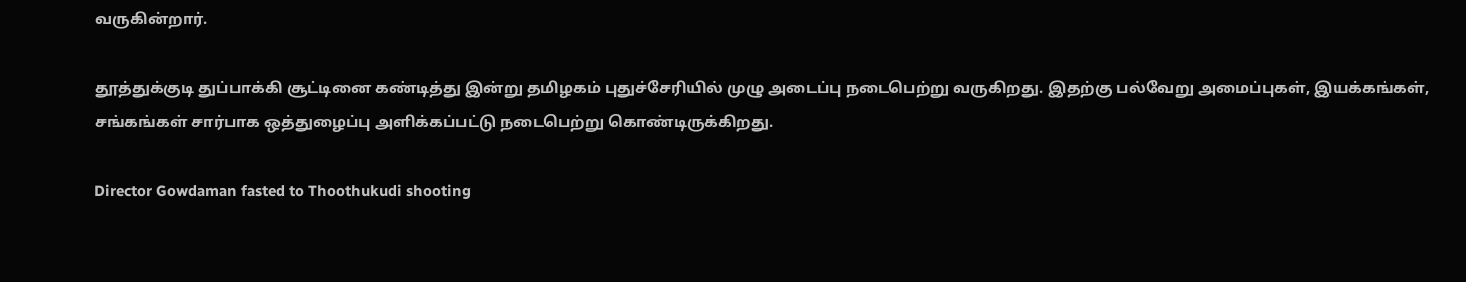வருகின்றார்.

தூத்துக்குடி துப்பாக்கி சூட்டினை கண்டித்து இன்று தமிழகம் புதுச்சேரியில் முழு அடைப்பு நடைபெற்று வருகிறது. இதற்கு பல்வேறு அமைப்புகள், இயக்கங்கள், சங்கங்கள் சார்பாக ஒத்துழைப்பு அளிக்கப்பட்டு நடைபெற்று கொண்டிருக்கிறது.

Director Gowdaman fasted to Thoothukudi shooting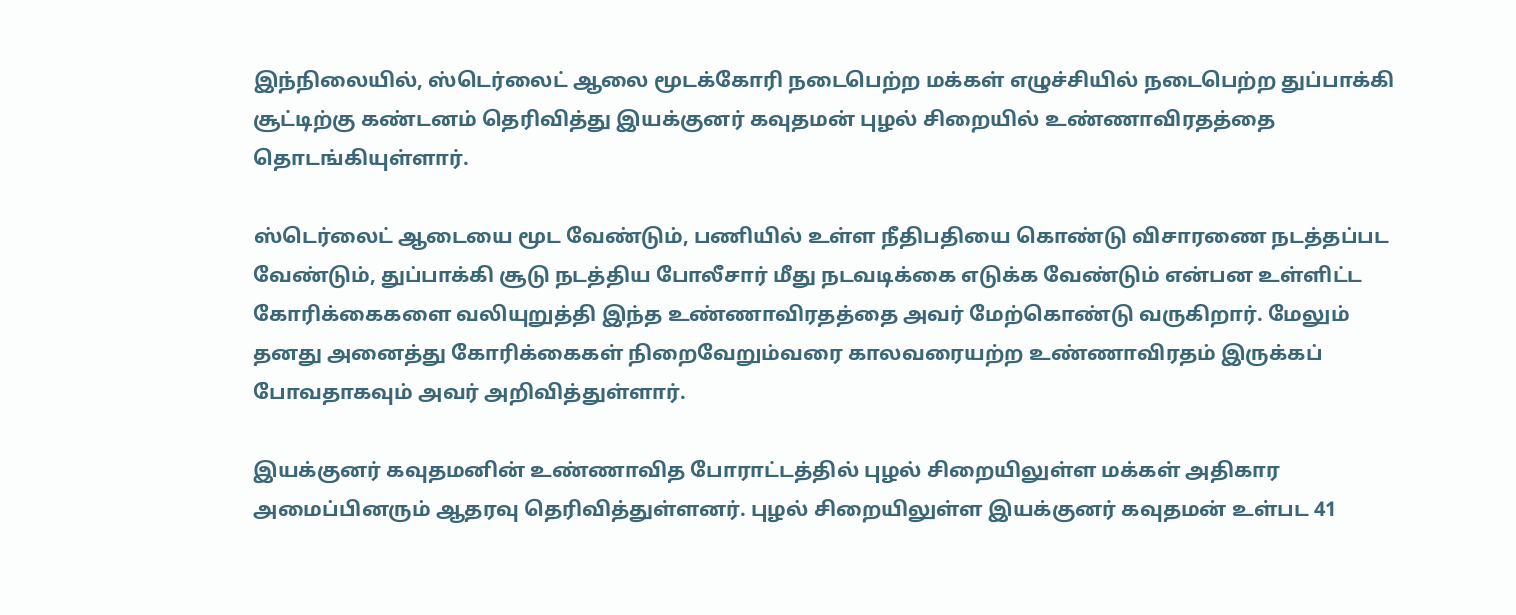இந்நிலையில், ஸ்டெர்லைட் ஆலை மூடக்கோரி நடைபெற்ற மக்கள் எழுச்சியில் நடைபெற்ற துப்பாக்கி சூட்டிற்கு கண்டனம் தெரிவித்து இயக்குனர் கவுதமன் புழல் சிறையில் உண்ணாவிரதத்தை தொடங்கியுள்ளார்.

ஸ்டெர்லைட் ஆடையை மூட வேண்டும், பணியில் உள்ள நீதிபதியை கொண்டு விசாரணை நடத்தப்பட வேண்டும், துப்பாக்கி சூடு நடத்திய போலீசார் மீது நடவடிக்கை எடுக்க வேண்டும் என்பன உள்ளிட்ட கோரிக்கைகளை வலியுறுத்தி இந்த உண்ணாவிரதத்தை அவர் மேற்கொண்டு வருகிறார். மேலும் தனது அனைத்து கோரிக்கைகள் நிறைவேறும்வரை காலவரையற்ற உண்ணாவிரதம் இருக்கப் போவதாகவும் அவர் அறிவித்துள்ளார்.

இயக்குனர் கவுதமனின் உண்ணாவித போராட்டத்தில் புழல் சிறையிலுள்ள மக்கள் அதிகார அமைப்பினரும் ஆதரவு தெரிவித்துள்ளனர். புழல் சிறையிலுள்ள இயக்குனர் கவுதமன் உள்பட 41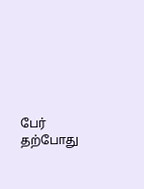பேர் தற்போது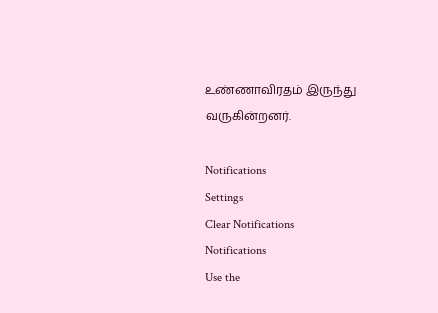உண்ணாவிரதம் இருந்து வருகின்றனர்.

Notifications
Settings
Clear Notifications
Notifications
Use the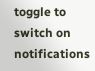toggle to switch on notifications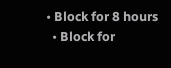• Block for 8 hours
  • Block for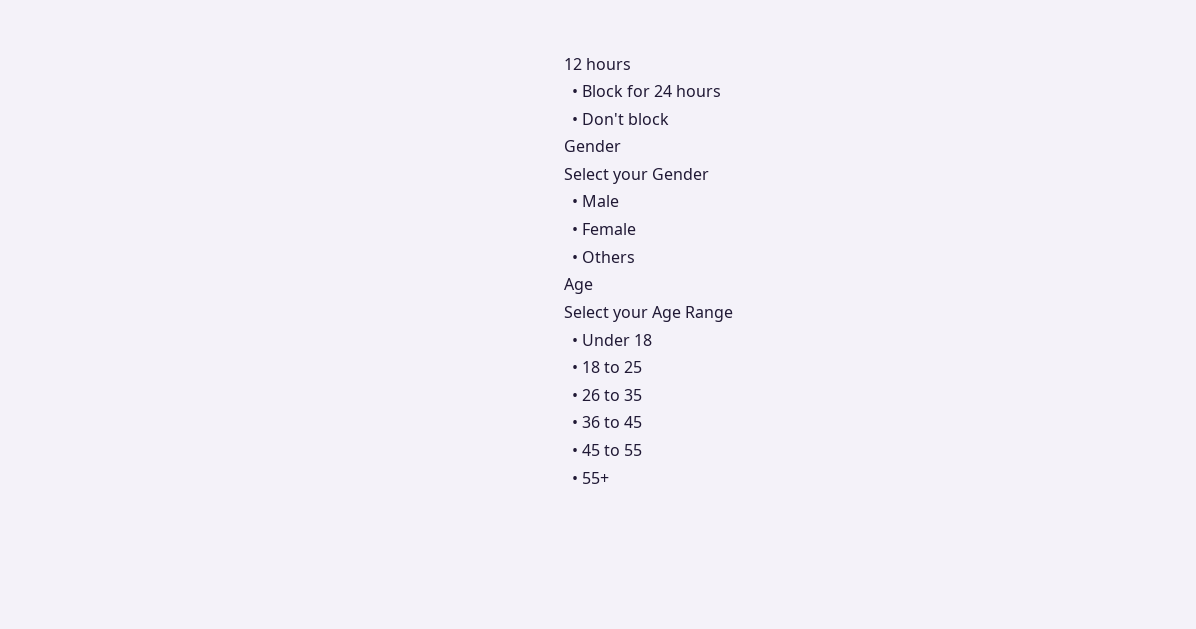12 hours
  • Block for 24 hours
  • Don't block
Gender
Select your Gender
  • Male
  • Female
  • Others
Age
Select your Age Range
  • Under 18
  • 18 to 25
  • 26 to 35
  • 36 to 45
  • 45 to 55
  • 55+